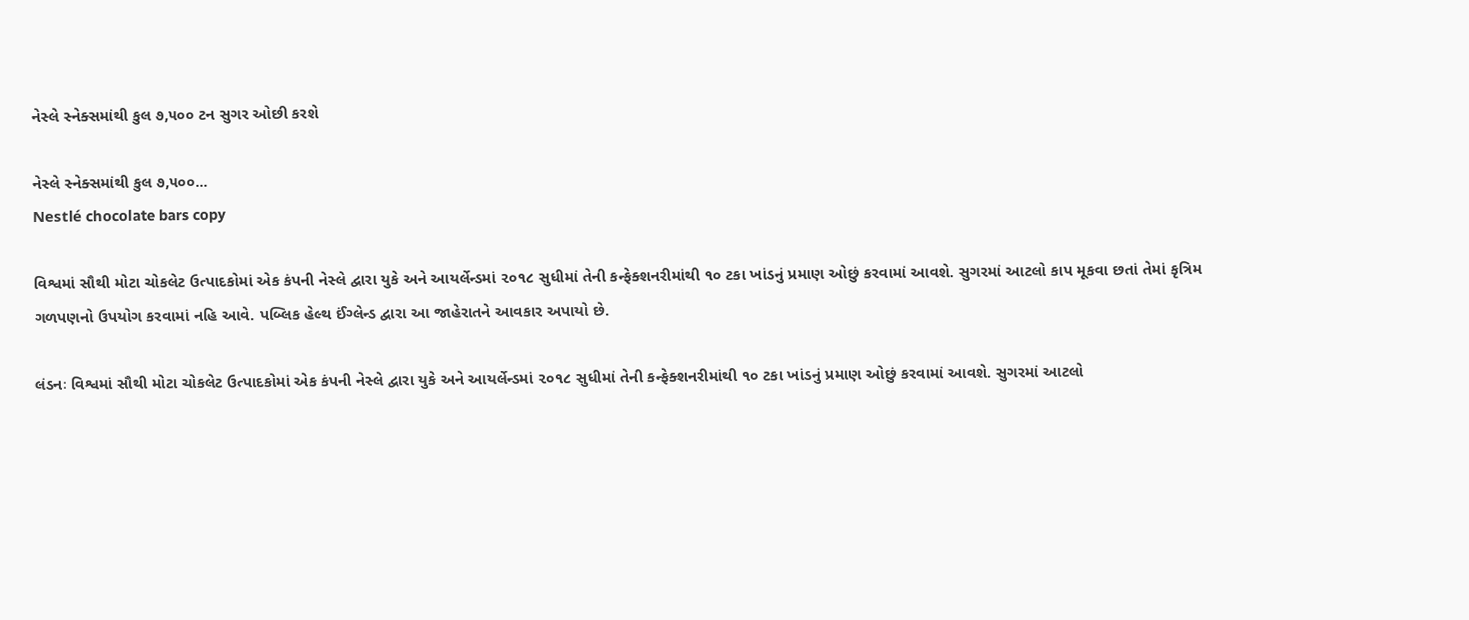નેસ્લે સ્નેક્સમાંથી કુલ ૭,૫૦૦ ટન સુગર ઓછી કરશે

નેસ્લે સ્નેક્સમાંથી કુલ ૭,૫૦૦...
Nestlé chocolate bars copy

વિશ્વમાં સૌથી મોટા ચોકલેટ ઉત્પાદકોમાં એક કંપની નેસ્લે દ્વારા યુકે અને આયર્લેન્ડમાં ૨૦૧૮ સુધીમાં તેની કન્ફેક્શનરીમાંથી ૧૦ ટકા ખાંડનું પ્રમાણ ઓછું કરવામાં આવશે. સુગરમાં આટલો કાપ મૂકવા છતાં તેમાં કૃત્રિમ ગળપણનો ઉપયોગ કરવામાં નહિ આવે. પબ્લિક હેલ્થ ઈંગ્લેન્ડ દ્વારા આ જાહેરાતને આવકાર અપાયો છે.

લંડનઃ વિશ્વમાં સૌથી મોટા ચોકલેટ ઉત્પાદકોમાં એક કંપની નેસ્લે દ્વારા યુકે અને આયર્લેન્ડમાં ૨૦૧૮ સુધીમાં તેની કન્ફેક્શનરીમાંથી ૧૦ ટકા ખાંડનું પ્રમાણ ઓછું કરવામાં આવશે. સુગરમાં આટલો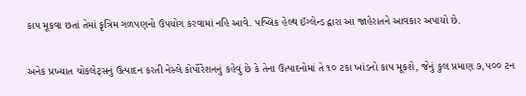કાપ મૂકવા છતાં તેમાં કૃત્રિમ ગળપણનો ઉપયોગ કરવામાં નહિ આવે. પબ્લિક હેલ્થ ઈંગ્લેન્ડ દ્વારા આ જાહેરાતને આવકાર અપાયો છે.

અનેક પ્રખ્યાત ચોકલેટ્સનું ઉત્પાદન કરતી નેસ્લે કોર્પોરેશનનું કહેવું છે કે તેના ઉત્પાદનોમાં તે ૧૦ ટકા ખાંડનો કાપ મૂકશે, જેનું કુલ પ્રમાણ ૭,૫૦૦ ટન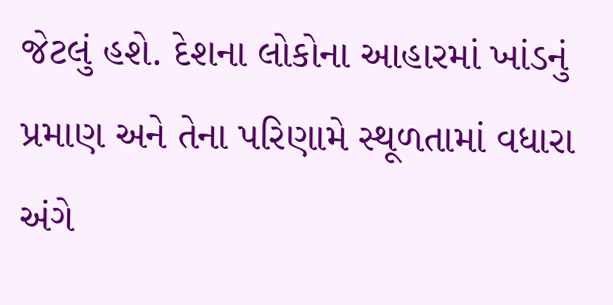જેટલું હશે. દેશના લોકોના આહારમાં ખાંડનું પ્રમાણ અને તેના પરિણામે સ્થૂળતામાં વધારા અંગે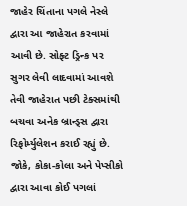જાહેર ચિંતાના પગલે નેસ્લે દ્વારા આ જાહેરાત કરવામાં આવી છે. સોફ્ટ ડ્રિન્ક પર સુગર લેવી લાદવામાં આવશે તેવી જાહેરાત પછી ટેક્સમાંથી બચવા અનેક બ્રાન્ડ્સ દ્વારા રિફોર્મ્યુલેશન કરાઈ રહ્યું છે. જોકે, કોકા-કોલા અને પેપ્સીકો દ્વારા આવા કોઈ પગલાં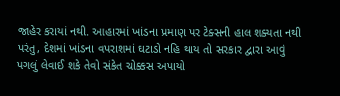જાહેર કરાયાં નથી. આહારમાં ખાંડના પ્રમાણ પર ટેક્સની હાલ શક્યતા નથી પરંતુ, દેશમાં ખાંડના વપરાશમાં ઘટાડો નહિ થાય તો સરકાર દ્વારા આવું પગલું લેવાઈ શકે તેવો સંકેત ચોક્કસ અપાયો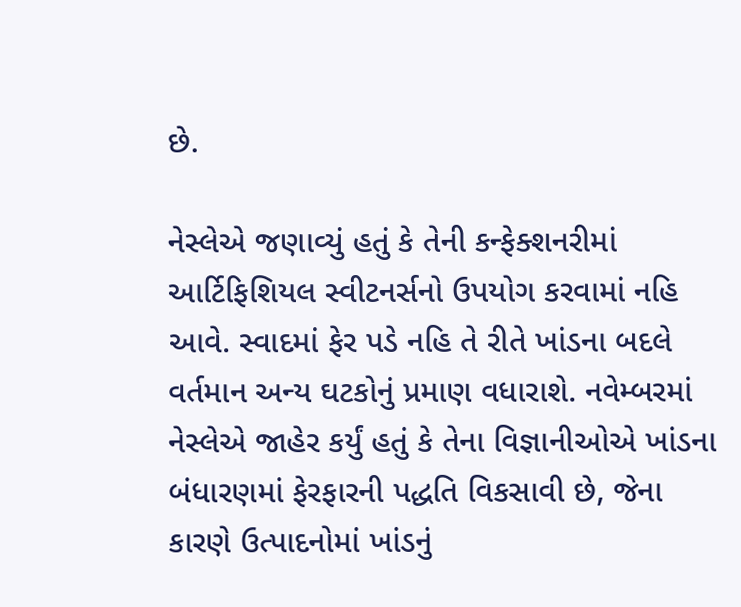છે.

નેસ્લેએ જણાવ્યું હતું કે તેની કન્ફેક્શનરીમાં આર્ટિફિશિયલ સ્વીટનર્સનો ઉપયોગ કરવામાં નહિ આવે. સ્વાદમાં ફેર પડે નહિ તે રીતે ખાંડના બદલે વર્તમાન અન્ય ઘટકોનું પ્રમાણ વધારાશે. નવેમ્બરમાં નેસ્લેએ જાહેર કર્યું હતું કે તેના વિજ્ઞાનીઓએ ખાંડના બંધારણમાં ફેરફારની પદ્ધતિ વિકસાવી છે, જેના કારણે ઉત્પાદનોમાં ખાંડનું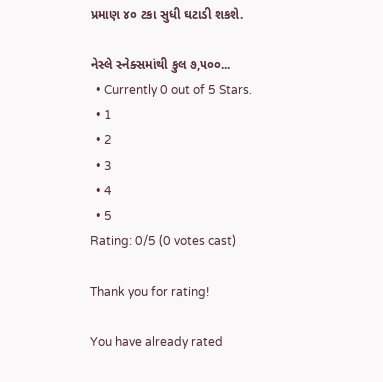પ્રમાણ ૪૦ ટકા સુધી ઘટાડી શકશે.

નેસ્લે સ્નેક્સમાંથી કુલ ૭,૫૦૦...
  • Currently 0 out of 5 Stars.
  • 1
  • 2
  • 3
  • 4
  • 5
Rating: 0/5 (0 votes cast)

Thank you for rating!

You have already rated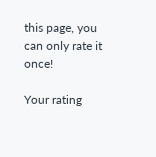this page, you can only rate it once!

Your rating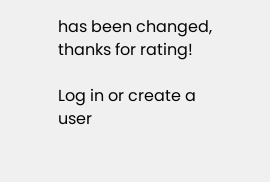has been changed, thanks for rating!

Log in or create a user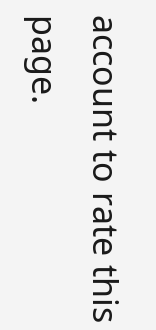account to rate this page.